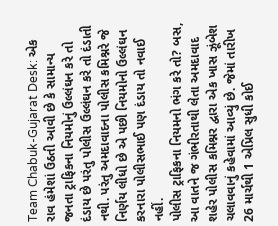Team Chabuk-Gujarat Desk: એક રાવ હંમેશાં ઉઠતી આવી છે કે સામાન્ય જનતા ટ્રાફિકના નિયમોનું ઉલ્લંઘન કરે તો દંડાય છે પરંતુ પોલીસ ઉલ્લંઘન કરે તો દંડાતી નથી. પરંતુ અમદાવાદના પોલીસ કમિશ્નરે જે નિર્ણય લીધો છે એ પછી નિયમોનો ઉલ્લંઘન કરનારા પોલીસભાઈ પણ દંડાય તો નવાઈ નહીં.
પોલીસ ટ્રાફિકના નિયમનો ભંગ કરે તો? બસ, આ વાતને જ ગંભીરતાથી લેતા અમદાવાદ શહેર પોલીસ કમિશ્નર દ્વારા એક ખાસ ઝૂંબેશ ચલાવવાનું કહેવામાં આવ્યું છે. જેમાં તારીખ 26 માર્ચથી 1 એપ્રિલ સુધી કોઈ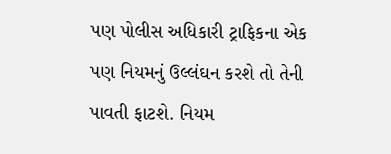પણ પોલીસ અધિકારી ટ્રાફિકના એક પણ નિયમનું ઉલ્લંઘન કરશે તો તેની પાવતી ફાટશે. નિયમ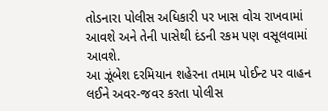તોડનારા પોલીસ અધિકારી પર ખાસ વોચ રાખવામાં આવશે અને તેની પાસેથી દંડની રકમ પણ વસૂલવામાં આવશે.
આ ઝૂંબેશ દરમિયાન શહેરના તમામ પોઈન્ટ પર વાહન લઈને અવર-જવર કરતા પોલીસ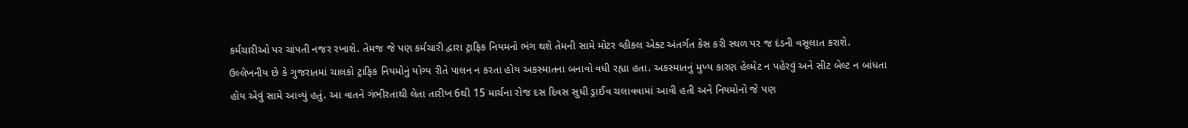કર્મચારીઓ પર ચાંપતી નજર રખાશે. તેમજ જે પણ કર્મચારી દ્વારા ટ્રાફિક નિયમનો ભંગ થશે તેમની સામે મોટર વ્હીકલ એક્ટ અંતર્ગત કેસ કરી સ્થળ પર જ દંડની વસૂલાત કરાશે.
ઉલ્લેખનીય છે કે ગુજરાતમાં ચાલકો ટ્રાફિક નિયમોનું યોગ્ય રીતે પાલન ન કરતા હોય અકસ્માતના બનાવો વધી રહ્યા હતા. અકસ્માતનું મુખ્ય કારણ હેલ્મેટ ન પહેરવું અને સીટ બેલ્ટ ન બાંધતા હોય એવું સામે આવ્યું હતું. આ વાતને ગંભીરતાથી લેતા તારીખ 6થી 15 માર્ચના રોજ દસ દિવસ સુધી ડ્રાઈવ ચલાવવામાં આવી હતી અને નિયમોનો જે પણ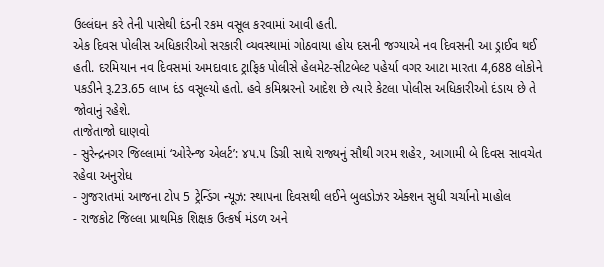ઉલ્લંઘન કરે તેની પાસેથી દંડની રકમ વસૂલ કરવામાં આવી હતી.
એક દિવસ પોલીસ અધિકારીઓ સરકારી વ્યવસ્થામાં ગોઠવાયા હોય દસની જગ્યાએ નવ દિવસની આ ડ્રાઈવ થઈ હતી. દરમિયાન નવ દિવસમાં અમદાવાદ ટ્રાફિક પોલીસે હેલમેટ-સીટબેલ્ટ પહેર્યા વગર આટા મારતા 4,688 લોકોને પકડીને રૂ.23.65 લાખ દંડ વસૂલ્યો હતો. હવે કમિશ્નરનો આદેશ છે ત્યારે કેટલા પોલીસ અધિકારીઓ દંડાય છે તે જોવાનું રહેશે.
તાજેતાજો ઘાણવો
- સુરેન્દ્રનગર જિલ્લામાં ‘ઓરેન્જ એલર્ટ’: ૪૫.૫ ડિગ્રી સાથે રાજ્યનું સૌથી ગરમ શહેર, આગામી બે દિવસ સાવચેત રહેવા અનુરોધ
- ગુજરાતમાં આજના ટોપ 5 ટ્રેન્ડિંગ ન્યૂઝ: સ્થાપના દિવસથી લઈને બુલડોઝર એક્શન સુધી ચર્ચાનો માહોલ
- રાજકોટ જિલ્લા પ્રાથમિક શિક્ષક ઉત્કર્ષ મંડળ અને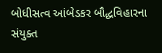બોધીસત્વ આંબેડકર બૌદ્ધવિહારના સંયુક્ત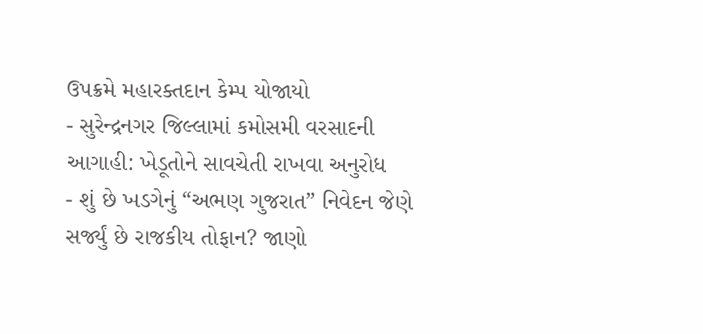ઉપક્રમે મહારક્તદાન કેમ્પ યોજાયો
- સુરેન્દ્રનગર જિલ્લામાં કમોસમી વરસાદની આગાહી: ખેડૂતોને સાવચેતી રાખવા અનુરોધ
- શું છે ખડગેનું “અભણ ગુજરાત” નિવેદન જેણે સર્જ્યું છે રાજકીય તોફાન? જાણો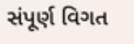સંપૂર્ણ વિગત